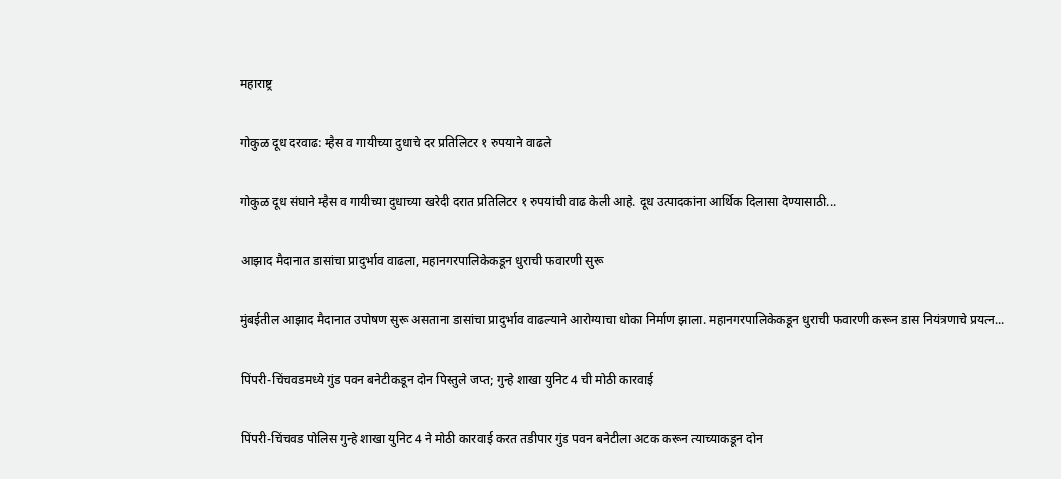महाराष्ट्र

गोकुळ दूध दरवाढ: म्हैस व गायीच्या दुधाचे दर प्रतिलिटर १ रुपयाने वाढले

गोकुळ दूध संघाने म्हैस व गायीच्या दुधाच्या खरेदी दरात प्रतिलिटर १ रुपयांची वाढ केली आहे. दूध उत्पादकांना आर्थिक दिलासा देण्यासाठी...

आझाद मैदानात डासांचा प्रादुर्भाव वाढला, महानगरपालिकेकडून धुराची फवारणी सुरू

मुंबईतील आझाद मैदानात उपोषण सुरू असताना डासांचा प्रादुर्भाव वाढल्याने आरोग्याचा धोका निर्माण झाला. महानगरपालिकेकडून धुराची फवारणी करून डास नियंत्रणाचे प्रयत्न...

पिंपरी-चिंचवडमध्ये गुंड पवन बनेटीकडून दोन पिस्तुले जप्त; गुन्हे शाखा युनिट 4 ची मोठी कारवाई

पिंपरी-चिंचवड पोलिस गुन्हे शाखा युनिट 4 ने मोठी कारवाई करत तडीपार गुंड पवन बनेटीला अटक करून त्याच्याकडून दोन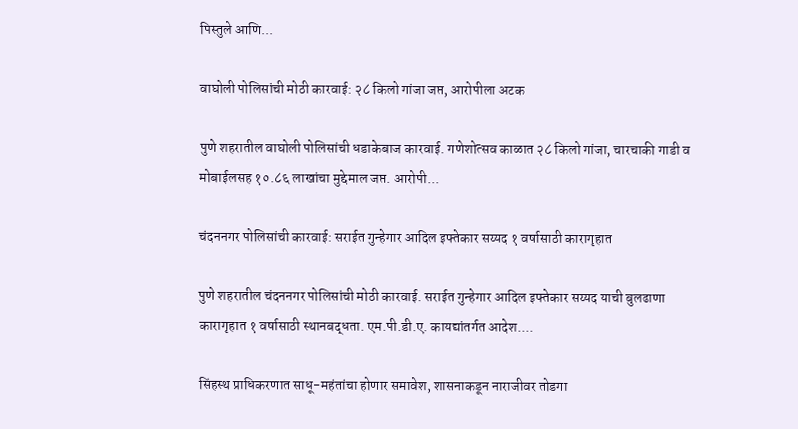पिस्तुले आणि...

वाघोली पोलिसांची मोठी कारवाई: २८ किलो गांजा जप्त, आरोपीला अटक

पुणे शहरातील वाघोली पोलिसांची धडाकेबाज कारवाई. गणेशोत्सव काळात २८ किलो गांजा, चारचाकी गाडी व मोबाईलसह १०.८६ लाखांचा मुद्देमाल जप्त. आरोपी...

चंदननगर पोलिसांची कारवाई: सराईत गुन्हेगार आदिल इफ्तेकार सय्यद १ वर्षासाठी कारागृहात

पुणे शहरातील चंदननगर पोलिसांची मोठी कारवाई. सराईत गुन्हेगार आदिल इफ्तेकार सय्यद याची बुलढाणा कारागृहात १ वर्षासाठी स्थानबद्धता. एम.पी.डी.ए. कायद्यांतर्गत आदेश....

सिंहस्थ प्राधिकरणात साधू-महंतांचा होणार समावेश, शासनाकडून नाराजीवर तोडगा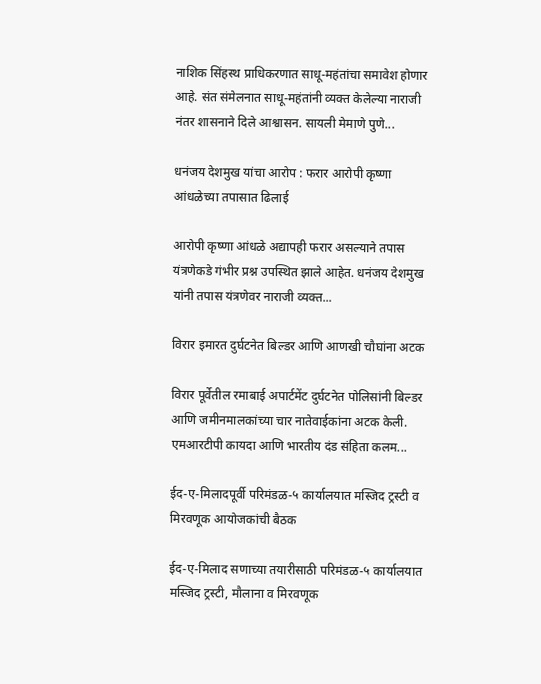नाशिक सिंहस्थ प्राधिकरणात साधू-महंतांचा समावेश होणार आहे. संत संमेलनात साधू-महंतांनी व्यक्त केलेल्या नाराजी नंतर शासनाने दिले आश्वासन. सायली मेमाणे पुणे...

धनंजय देशमुख यांचा आरोप : फरार आरोपी कृष्णा आंधळेच्या तपासात ढिलाई

आरोपी कृष्णा आंधळे अद्यापही फरार असल्याने तपास यंत्रणेकडे गंभीर प्रश्न उपस्थित झाले आहेत. धनंजय देशमुख यांनी तपास यंत्रणेवर नाराजी व्यक्त...

विरार इमारत दुर्घटनेत बिल्डर आणि आणखी चौघांना अटक

विरार पूर्वेतील रमाबाई अपार्टमेंट दुर्घटनेत पोलिसांनी बिल्डर आणि जमीनमालकांच्या चार नातेवाईकांना अटक केली. एमआरटीपी कायदा आणि भारतीय दंड संहिता कलम...

ईद-ए-मिलादपूर्वी परिमंडळ-५ कार्यालयात मस्जिद ट्रस्टी व मिरवणूक आयोजकांची बैठक

ईद-ए-मिलाद सणाच्या तयारीसाठी परिमंडळ-५ कार्यालयात मस्जिद ट्रस्टी, मौलाना व मिरवणूक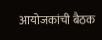आयोजकांची बैठक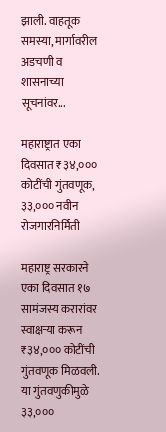झाली. वाहतूक समस्या, मार्गावरील अडचणी व शासनाच्या सूचनांवर...

महाराष्ट्रात एका दिवसात ₹३४,००० कोटींची गुंतवणूक, ३३,००० नवीन रोजगारनिर्मिती

महाराष्ट्र सरकारने एका दिवसात १७ सामंजस्य करारांवर स्वाक्षऱ्या करून ₹३४,००० कोटींची गुंतवणूक मिळवली. या गुंतवणुकीमुळे ३३,०००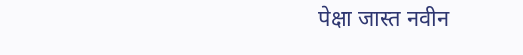पेक्षा जास्त नवीन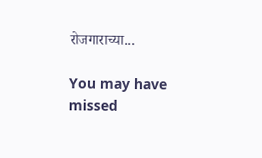रोजगाराच्या...

You may have missed